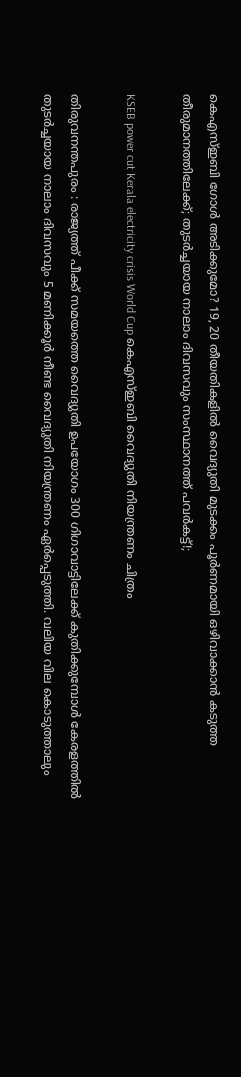കെഎസ്ഇബി ഗോൾ അടിക്കുമോ? 19, 20 തീയതികളിൽ വൈദ്യുതി മുടക്കം പൂർണമായി ഒഴിവാക്കാൻ കടുത്ത തീരുമാനത്തിലേക്ക്; തുടർച്ചയായ നാലാം ദിവസവും സംസ്ഥാനത്ത് പവർകട്ട്!;

KSEB power cut Kerala electricity crisis World Cup കെഎസ്ഇബി വൈദ്യുതി നിയന്ത്രണം ചിത്രം

തിരുവനന്തപുരം : രാജ്യത്ത് പീക്ക് സമയത്തെ വൈദ്യുതി ഉപയോഗം 300 ഗിഗാവാട്ടിലേക്ക് കുതിക്കുമ്പോൾ കേരളത്തിൽ തുടർച്ചയായ നാലാം ദിവസവും 5 മണിക്കൂർ നീണ്ട വൈദ്യുതി നിയന്ത്രണം ഏർപ്പെടുത്തി. വലിയ വില കൊടുത്താലും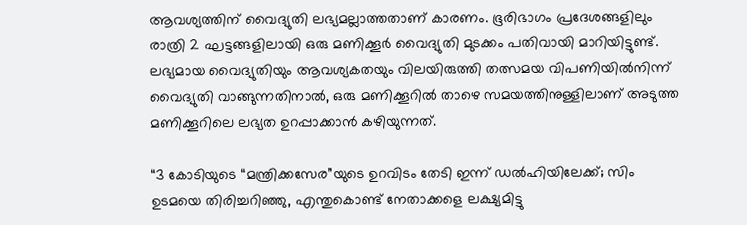ആവശ്യത്തിന് വൈദ്യുതി ലഭ്യമല്ലാത്തതാണ് കാരണം. ഭൂരിഭാഗം പ്രദേശങ്ങളിലും രാത്രി 2 ഘട്ടങ്ങളിലായി ഒരു മണിക്കൂർ വൈദ്യുതി മുടക്കം പതിവായി മാറിയിട്ടുണ്ട്. ലഭ്യമായ വൈദ്യുതിയും ആവശ്യകതയും വിലയിരുത്തി തത്സമയ വിപണിയിൽനിന്ന് വൈദ്യുതി വാങ്ങുന്നതിനാൽ, ഒരു മണിക്കൂറിൽ താഴെ സമയത്തിനുള്ളിലാണ് അടുത്ത മണിക്കൂറിലെ ലഭ്യത ഉറപ്പാക്കാൻ കഴിയുന്നത്.

“3 കോടിയുടെ “മന്ത്രിക്കസേര”യുടെ ഉറവിടം തേടി ഇന്ന് ഡൽഹിയിലേക്ക്; സിം ഉടമയെ തിരിച്ചറിഞ്ഞു, എന്തുകൊണ്ട് നേതാക്കളെ ലക്ഷ്യമിട്ടു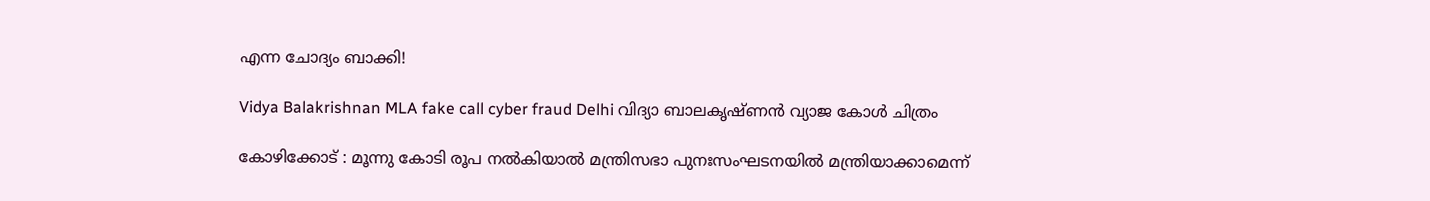എന്ന ചോദ്യം ബാക്കി!

Vidya Balakrishnan MLA fake call cyber fraud Delhi വിദ്യാ ബാലകൃഷ്ണൻ വ്യാജ കോൾ ചിത്രം

കോഴിക്കോട് : മൂന്നു കോടി രൂപ നൽകിയാൽ മന്ത്രിസഭാ പുനഃസംഘടനയിൽ മന്ത്രിയാക്കാമെന്ന്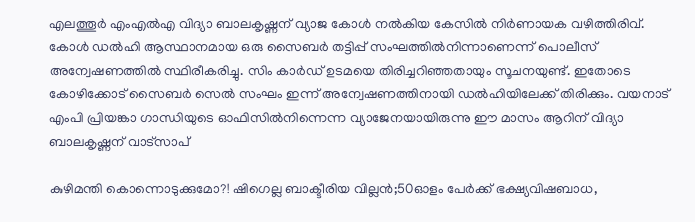എലത്തൂർ എംഎൽഎ വിദ്യാ ബാലകൃഷ്ണന് വ്യാജ കോൾ നൽകിയ കേസിൽ നിർണായക വഴിത്തിരിവ്. കോൾ ഡൽഹി ആസ്ഥാനമായ ഒരു സൈബർ തട്ടിപ്പ് സംഘത്തിൽനിന്നാണെന്ന് പൊലീസ് അന്വേഷണത്തിൽ സ്ഥിരീകരിച്ചു. സിം കാർഡ് ഉടമയെ തിരിച്ചറിഞ്ഞതായും സൂചനയുണ്ട്. ഇതോടെ കോഴിക്കോട് സൈബർ സെൽ സംഘം ഇന്ന് അന്വേഷണത്തിനായി ഡൽഹിയിലേക്ക് തിരിക്കും. വയനാട് എംപി പ്രിയങ്കാ ഗാന്ധിയുടെ ഓഫിസിൽനിന്നെന്ന വ്യാജേനയായിരുന്നു ഈ മാസം ആറിന് വിദ്യാ ബാലകൃഷ്ണന് വാട്സാപ്

കുഴിമന്തി കൊന്നൊടുക്കുമോ?! ഷിഗെല്ല ബാക്ടീരിയ വില്ലൻ;50ഓളം പേർക്ക് ഭക്ഷ്യവിഷബാധ,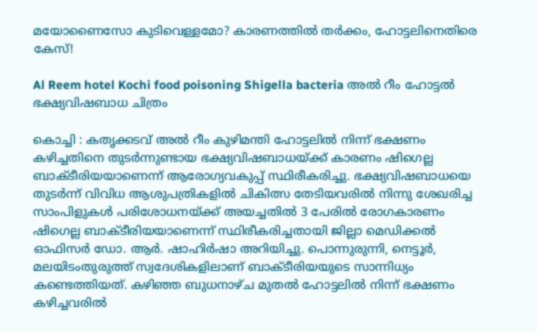മയോണൈസോ കുടിവെള്ളമോ? കാരണത്തിൽ തർക്കം, ഹോട്ടലിനെതിരെ കേസ്!

Al Reem hotel Kochi food poisoning Shigella bacteria അൽ റീം ഹോട്ടൽ ഭക്ഷ്യവിഷബാധ ചിത്രം

കൊച്ചി : കതൃക്കടവ് അൽ റീം കുഴിമന്തി ഹോട്ടലിൽ നിന്ന് ഭക്ഷണം കഴിച്ചതിനെ തുടർന്നുണ്ടായ ഭക്ഷ്യവിഷബാധയ്ക്ക് കാരണം ഷിഗെല്ല ബാക്ടീരിയയാണെന്ന് ആരോഗ്യവകുപ്പ് സ്ഥിരീകരിച്ചു. ഭക്ഷ്യവിഷബാധയെ തുടർന്ന് വിവിധ ആശുപത്രികളിൽ ചികിത്സ തേടിയവരിൽ നിന്നു ശേഖരിച്ച സാംപിളുകൾ പരിശോധനയ്ക്ക് അയച്ചതിൽ 3 പേരിൽ രോഗകാരണം ഷിഗെല്ല ബാക്ടീരിയയാണെന്ന് സ്ഥിരീകരിച്ചതായി ജില്ലാ മെഡിക്കൽ ഓഫിസർ ഡോ. ആർ. ഷാഹിർഷാ അറിയിച്ചു. പൊന്നുരുന്നി, നെട്ടൂർ, മലയിടംതുരുത്ത് സ്വദേശികളിലാണ് ബാക്ടീരിയയുടെ സാന്നിധ്യം കണ്ടെത്തിയത്. കഴിഞ്ഞ ബുധനാഴ്ച മുതൽ ഹോട്ടലിൽ നിന്ന് ഭക്ഷണം കഴിച്ചവരിൽ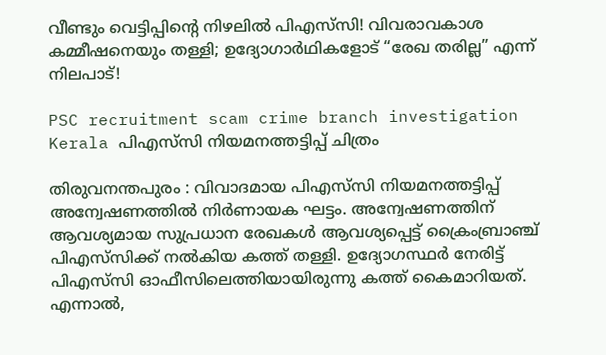വീണ്ടും വെട്ടിപ്പിന്റെ നിഴലിൽ പിഎസ്‌സി! വിവരാവകാശ കമ്മീഷനെയും തള്ളി; ഉദ്യോഗാർഥികളോട് “രേഖ തരില്ല” എന്ന് നിലപാട്!

PSC recruitment scam crime branch investigation Kerala പിഎസ്‌സി നിയമനത്തട്ടിപ്പ് ചിത്രം

തിരുവനന്തപുരം : വിവാദമായ പിഎസ്‌സി നിയമനത്തട്ടിപ്പ് അന്വേഷണത്തിൽ നിർണായക ഘട്ടം. അന്വേഷണത്തിന് ആവശ്യമായ സുപ്രധാന രേഖകൾ ആവശ്യപ്പെട്ട് ക്രൈംബ്രാഞ്ച് പിഎസ്‌സിക്ക് നൽകിയ കത്ത് തള്ളി. ഉദ്യോഗസ്ഥർ നേരിട്ട് പിഎസ്‌സി ഓഫീസിലെത്തിയായിരുന്നു കത്ത് കൈമാറിയത്. എന്നാൽ,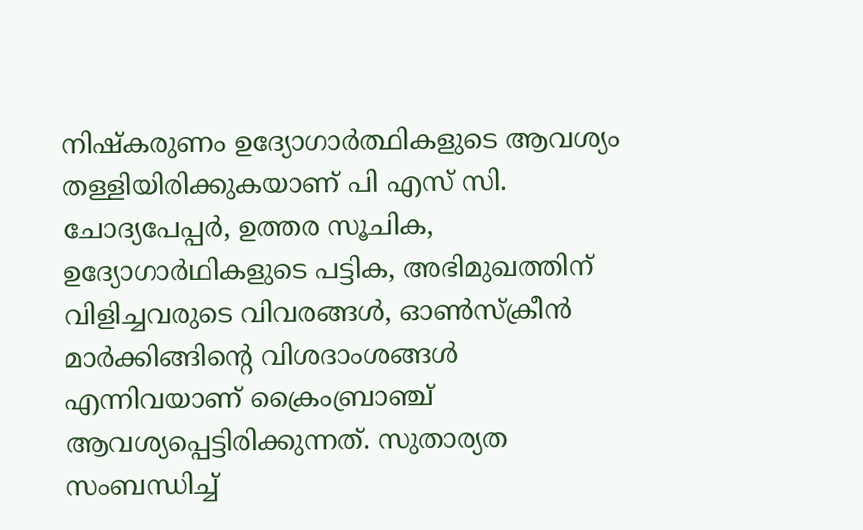നിഷ്‌കരുണം ഉദ്യോഗാർത്ഥികളുടെ ആവശ്യം തള്ളിയിരിക്കുകയാണ് പി എസ് സി. ചോദ്യപേപ്പർ, ഉത്തര സൂചിക, ഉദ്യോഗാർഥികളുടെ പട്ടിക, അഭിമുഖത്തിന് വിളിച്ചവരുടെ വിവരങ്ങൾ, ഓൺസ്ക്രീൻ മാർക്കിങ്ങിന്റെ വിശദാംശങ്ങൾ എന്നിവയാണ് ക്രൈംബ്രാഞ്ച് ആവശ്യപ്പെട്ടിരിക്കുന്നത്. സുതാര്യത സംബന്ധിച്ച്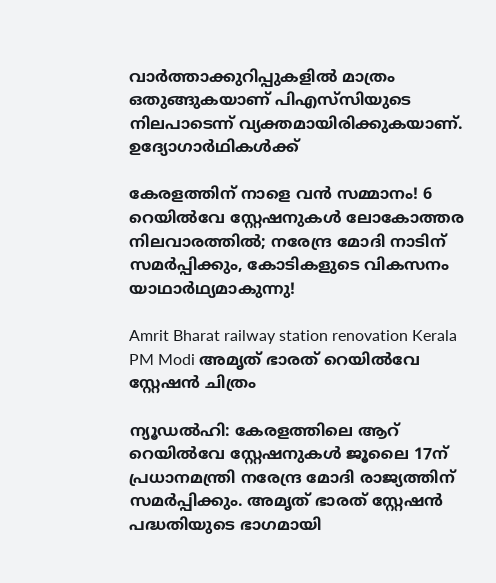വാർത്താക്കുറിപ്പുകളിൽ മാത്രം ഒതുങ്ങുകയാണ് പിഎസ്‌സിയുടെ നിലപാടെന്ന് വ്യക്തമായിരിക്കുകയാണ്. ഉദ്യോഗാർഥികൾക്ക്

കേരളത്തിന് നാളെ വൻ സമ്മാനം! 6 റെയിൽവേ സ്റ്റേഷനുകൾ ലോകോത്തര നിലവാരത്തിൽ; നരേന്ദ്ര മോദി നാടിന് സമർപ്പിക്കും, കോടികളുടെ വികസനം യാഥാർഥ്യമാകുന്നു!

Amrit Bharat railway station renovation Kerala PM Modi അമൃത് ഭാരത് റെയിൽവേ സ്റ്റേഷൻ ചിത്രം

ന്യൂഡൽഹി: കേരളത്തിലെ ആറ് റെയിൽവേ സ്റ്റേഷനുകൾ ജൂലൈ 17ന് പ്രധാനമന്ത്രി നരേന്ദ്ര മോദി രാജ്യത്തിന് സമർപ്പിക്കും. അമൃത് ഭാരത് സ്റ്റേഷൻ പദ്ധതിയുടെ ഭാഗമായി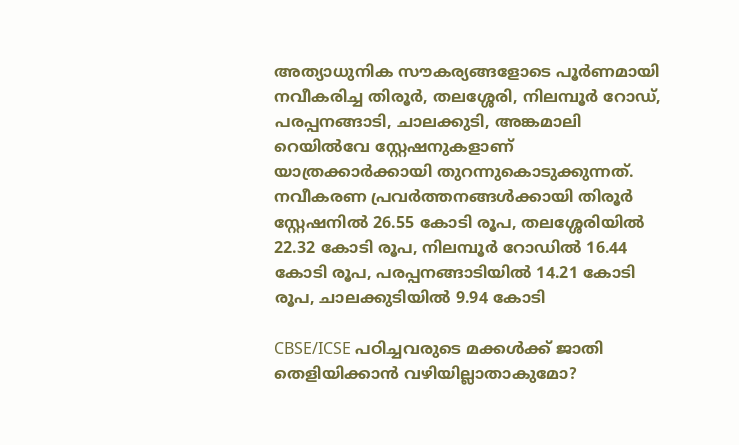അത്യാധുനിക സൗകര്യങ്ങളോടെ പൂർണമായി നവീകരിച്ച തിരൂർ, തലശ്ശേരി, നിലമ്പൂർ റോഡ്, പരപ്പനങ്ങാടി, ചാലക്കുടി, അങ്കമാലി റെയിൽവേ സ്റ്റേഷനുകളാണ് യാത്രക്കാർക്കായി തുറന്നുകൊടുക്കുന്നത്. നവീകരണ പ്രവർത്തനങ്ങൾക്കായി തിരൂർ സ്റ്റേഷനിൽ 26.55 കോടി രൂപ, തലശ്ശേരിയിൽ 22.32 കോടി രൂപ, നിലമ്പൂർ റോഡിൽ 16.44 കോടി രൂപ, പരപ്പനങ്ങാടിയിൽ 14.21 കോടി രൂപ, ചാലക്കുടിയിൽ 9.94 കോടി

CBSE/ICSE പഠിച്ചവരുടെ മക്കൾക്ക് ജാതി തെളിയിക്കാൻ വഴിയില്ലാതാകുമോ?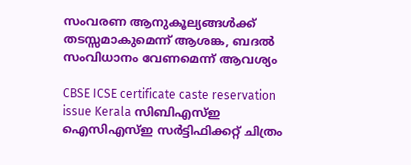സംവരണ ആനുകൂല്യങ്ങൾക്ക് തടസ്സമാകുമെന്ന് ആശങ്ക, ബദൽ സംവിധാനം വേണമെന്ന് ആവശ്യം

CBSE ICSE certificate caste reservation issue Kerala സിബിഎസ്ഇ ഐസിഎസ്ഇ സർട്ടിഫിക്കറ്റ് ചിത്രം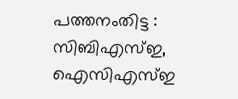പത്തനംതിട്ട : സിബിഎസ്ഇ, ഐസിഎസ്ഇ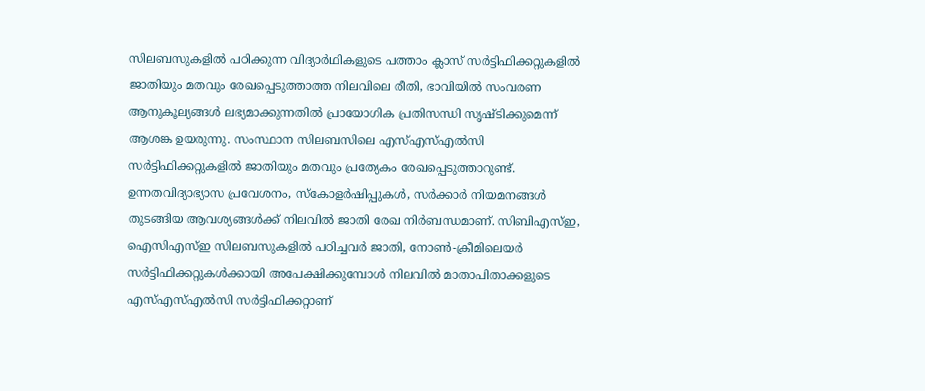സിലബസുകളിൽ പഠിക്കുന്ന വിദ്യാർഥികളുടെ പത്താം ക്ലാസ് സർട്ടിഫിക്കറ്റുകളിൽ ജാതിയും മതവും രേഖപ്പെടുത്താത്ത നിലവിലെ രീതി, ഭാവിയിൽ സംവരണ ആനുകൂല്യങ്ങൾ ലഭ്യമാക്കുന്നതിൽ പ്രായോഗിക പ്രതിസന്ധി സൃഷ്ടിക്കുമെന്ന് ആശങ്ക ഉയരുന്നു. സംസ്ഥാന സിലബസിലെ എസ്എസ്എൽസി സർട്ടിഫിക്കറ്റുകളിൽ ജാതിയും മതവും പ്രത്യേകം രേഖപ്പെടുത്താറുണ്ട്. ഉന്നതവിദ്യാഭ്യാസ പ്രവേശനം, സ്കോളർഷിപ്പുകൾ, സർക്കാർ നിയമനങ്ങൾ തുടങ്ങിയ ആവശ്യങ്ങൾക്ക് നിലവിൽ ജാതി രേഖ നിർബന്ധമാണ്. സിബിഎസ്ഇ, ഐസിഎസ്ഇ സിലബസുകളിൽ പഠിച്ചവർ ജാതി, നോൺ-ക്രീമിലെയർ സർട്ടിഫിക്കറ്റുകൾക്കായി അപേക്ഷിക്കുമ്പോൾ നിലവിൽ മാതാപിതാക്കളുടെ എസ്എസ്എൽസി സർട്ടിഫിക്കറ്റാണ്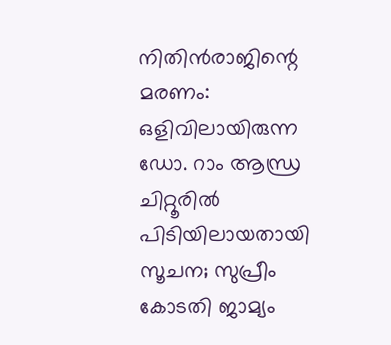നിതിൻരാജിന്റെ മരണം: ഒളിവിലായിരുന്ന ഡോ. റാം ആന്ധ്ര ചിറ്റൂരിൽ പിടിയിലായതായി സൂചന; സുപ്രീം കോടതി ജാമ്യം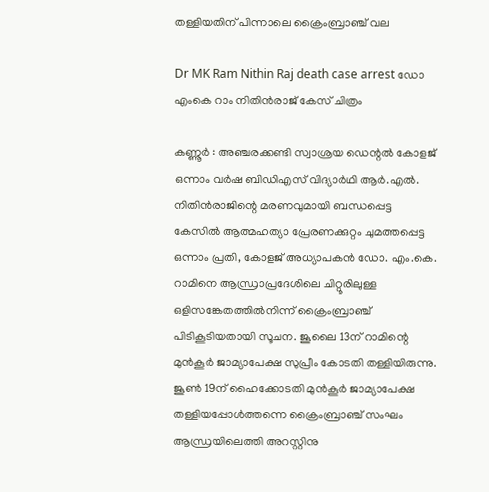തള്ളിയതിന് പിന്നാലെ ക്രൈംബ്രാഞ്ച് വല

Dr MK Ram Nithin Raj death case arrest ഡോ എംകെ റാം നിതിൻരാജ് കേസ് ചിത്രം

കണ്ണൂർ : അഞ്ചരക്കണ്ടി സ്വാശ്രയ ഡെന്റൽ കോളജ് ഒന്നാം വർഷ ബിഡിഎസ് വിദ്യാർഥി ആർ.എൽ. നിതിൻരാജിന്റെ മരണവുമായി ബന്ധപ്പെട്ട കേസിൽ ആത്മഹത്യാ പ്രേരണക്കുറ്റം ചുമത്തപ്പെട്ട ഒന്നാം പ്രതി, കോളജ് അധ്യാപകൻ ഡോ. എം.കെ. റാമിനെ ആന്ധ്രാപ്രദേശിലെ ചിറ്റൂരിലുള്ള ഒളിസങ്കേതത്തിൽനിന്ന് ക്രൈംബ്രാഞ്ച് പിടികൂടിയതായി സൂചന. ജൂലൈ 13ന് റാമിന്റെ മുൻകൂർ ജാമ്യാപേക്ഷ സുപ്രീം കോടതി തള്ളിയിരുന്നു. ജൂൺ 19ന് ഹൈക്കോടതി മുൻകൂർ ജാമ്യാപേക്ഷ തള്ളിയപ്പോൾത്തന്നെ ക്രൈംബ്രാഞ്ച് സംഘം ആന്ധ്രയിലെത്തി അറസ്റ്റിനു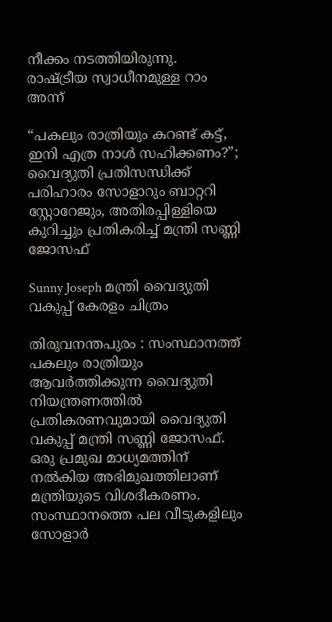നീക്കം നടത്തിയിരുന്നു. രാഷ്ട്രീയ സ്വാധീനമുള്ള റാം അന്ന്

“പകലും രാത്രിയും കറണ്ട് കട്ട്, ഇനി എത്ര നാൾ സഹിക്കണം?”; വൈദ്യുതി പ്രതിസന്ധിക്ക് പരിഹാരം സോളാറും ബാറ്ററി സ്റ്റോറേജും, അതിരപ്പിള്ളിയെ കുറിച്ചും പ്രതികരിച്ച് മന്ത്രി സണ്ണി ജോസഫ്

Sunny Joseph മന്ത്രി വൈദ്യുതി വകുപ്പ് കേരളം ചിത്രം

തിരുവനന്തപുരം : സംസ്ഥാനത്ത് പകലും രാത്രിയും ആവർത്തിക്കുന്ന വൈദ്യുതി നിയന്ത്രണത്തിൽ പ്രതികരണവുമായി വൈദ്യുതി വകുപ്പ് മന്ത്രി സണ്ണി ജോസഫ്. ഒരു പ്രമുഖ മാധ്യമത്തിന് നൽകിയ അഭിമുഖത്തിലാണ് മന്ത്രിയുടെ വിശദീകരണം. സംസ്ഥാനത്തെ പല വീടുകളിലും സോളാർ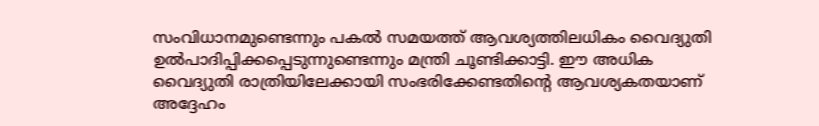സംവിധാനമുണ്ടെന്നും പകൽ സമയത്ത് ആവശ്യത്തിലധികം വൈദ്യുതി ഉൽപാദിപ്പിക്കപ്പെടുന്നുണ്ടെന്നും മന്ത്രി ചൂണ്ടിക്കാട്ടി. ഈ അധിക വൈദ്യുതി രാത്രിയിലേക്കായി സംഭരിക്കേണ്ടതിന്റെ ആവശ്യകതയാണ് അദ്ദേഹം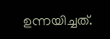ഉന്നയിച്ചത്.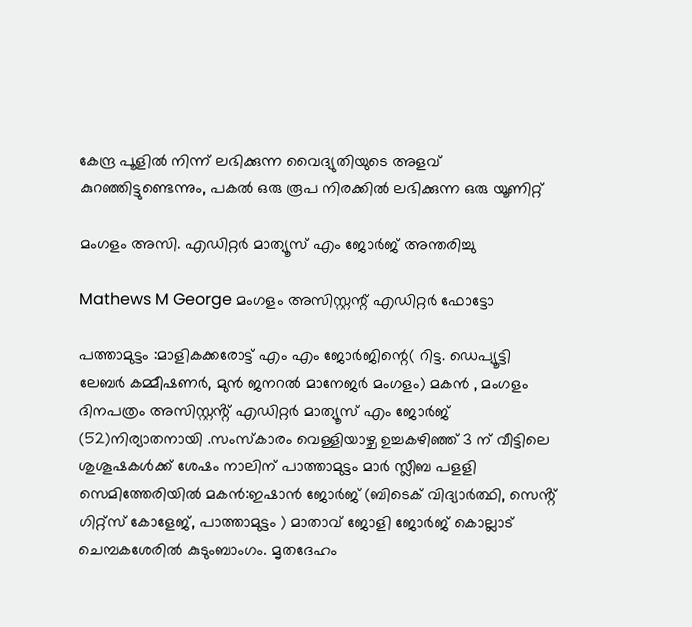കേന്ദ്ര പൂളിൽ നിന്ന് ലഭിക്കുന്ന വൈദ്യുതിയുടെ അളവ് കുറഞ്ഞിട്ടുണ്ടെന്നും, പകൽ ഒരു രൂപ നിരക്കിൽ ലഭിക്കുന്ന ഒരു യൂണിറ്റ്

മംഗളം അസി. എഡിറ്റർ മാത്യൂസ് എം ജോർജ് അന്തരിച്ചു

Mathews M George മംഗളം അസിസ്റ്റന്റ് എഡിറ്റർ ഫോട്ടോ

പത്താമുട്ടം :മാളികക്കരോട്ട് എം എം ജോർജിന്റെ( റിട്ട. ഡെപ്യൂട്ടി ലേബർ കമ്മീഷണർ, മുൻ ജനറൽ മാനേജർ മംഗളം) മകൻ , മംഗളം ദിനപത്രം അസിസ്റ്റൻ്റ് എഡിറ്റർ മാത്യൂസ് എം ജോർജ് (52)നിര്യാതനായി .സംസ്കാരം വെള്ളിയാഴ്ച ഉച്ചകഴിഞ്ഞ് 3 ന് വീട്ടിലെ ശുശൂഷകൾക്ക് ശേഷം നാലിന് പാത്താമുട്ടം മാർ സ്ലീബ പളളി സെമിത്തേരിയിൽ മകൻ:ഇഷാൻ ജോർജ് (ബിടെക് വിദ്യാർത്ഥി, സെൻ്റ് ഗിറ്റ്സ് കോളേജ്, പാത്താമുട്ടം ) മാതാവ് ജോളി ജോർജ് കൊല്ലാട് ചെമ്പകശേരിൽ കുടുംബാംഗം. മൃതദേഹം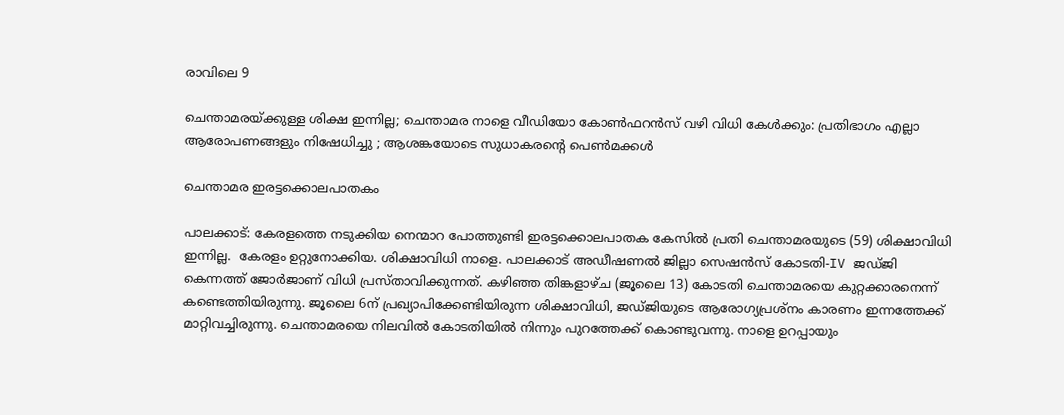രാവിലെ 9

ചെന്താമരയ്ക്കുള്ള ശിക്ഷ ഇന്നില്ല; ചെന്താമര നാളെ വീഡിയോ കോൺഫറൻസ് വഴി വിധി കേൾക്കും: പ്രതിഭാഗം എല്ലാ ആരോപണങ്ങളും നിഷേധിച്ചു ; ആശങ്കയോടെ സുധാകരൻ്റെ പെൺമക്കൾ

ചെന്താമര ഇരട്ടക്കൊലപാതകം

പാലക്കാട്: കേരളത്തെ നടുക്കിയ നെന്മാറ പോത്തുണ്ടി ഇരട്ടക്കൊലപാതക കേസിൽ പ്രതി ചെന്താമരയുടെ (59) ശിക്ഷാവിധി ഇന്നില്ല.  കേരളം ഉറ്റുനോക്കിയ. ശിക്ഷാവിധി നാളെ. പാലക്കാട് അഡീഷണൽ ജില്ലാ സെഷൻസ് കോടതി-IV ജഡ്ജി കെന്നത്ത് ജോർജാണ് വിധി പ്രസ്താവിക്കുന്നത്. കഴിഞ്ഞ തിങ്കളാഴ്ച (ജൂലൈ 13) കോടതി ചെന്താമരയെ കുറ്റക്കാരനെന്ന് കണ്ടെത്തിയിരുന്നു. ജൂലൈ 6ന് പ്രഖ്യാപിക്കേണ്ടിയിരുന്ന ശിക്ഷാവിധി, ജഡ്ജിയുടെ ആരോഗ്യപ്രശ്നം കാരണം ഇന്നത്തേക്ക് മാറ്റിവച്ചിരുന്നു. ചെന്താമരയെ നിലവിൽ കോടതിയിൽ നിന്നും പുറത്തേക്ക് കൊണ്ടുവന്നു. നാളെ ഉറപ്പായും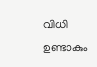വിധി ഉണ്ടാകും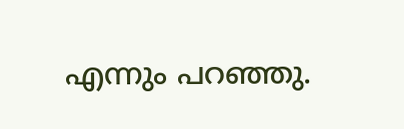എന്നും പറഞ്ഞു.